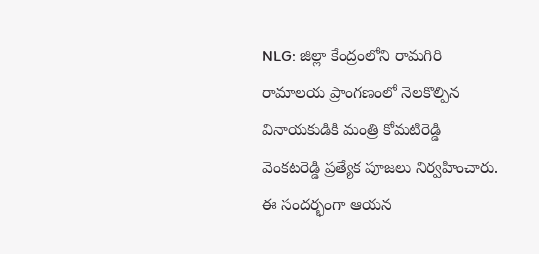NLG: జిల్లా కేంద్రంలోని రామగిరి రామాలయ ప్రాంగణంలో నెలకొల్పిన వినాయకుడికి మంత్రి కోమటిరెడ్డి వెంకటరెడ్డి ప్రత్యేక పూజలు నిర్వహించారు. ఈ సందర్భంగా ఆయన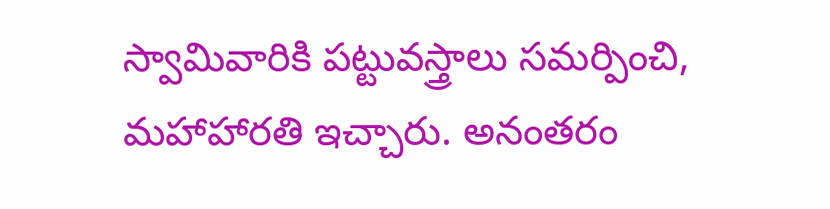స్వామివారికి పట్టువస్త్రాలు సమర్పించి, మహాహారతి ఇచ్చారు. అనంతరం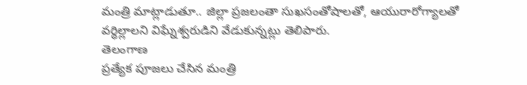మంత్రి మాట్లాడుతూ.. జిల్లా ప్రజలంతా సుఖసంతోషాలతో, ఆయురారోగ్యాలతో వర్ధిల్లాలని విఘ్నేశ్వరుడిని వేడుకున్నట్లు తెలిపారు.
తెలంగాణ
ప్రత్యేక పూజలు చేసిన మంత్రి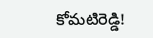కోమటిరెడ్డి!